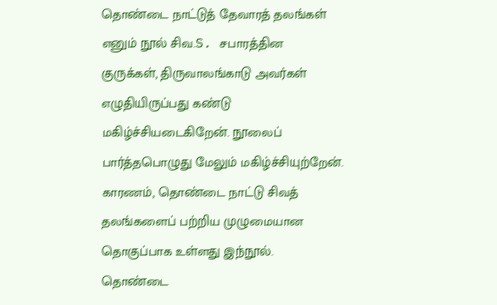தொண்டை நாட்டுத் தேவாரத் தலங்கள் எனும் நூல் சிவ.S. சபாரத்தின குருக்கள், திருவாலங்காடு அவர்கள் எழுதியிருப்பது கண்டு மகிழ்ச்சியடைகிறேன். நூலைப் பார்த்தபொழுது மேலும் மகிழ்ச்சியுற்றேன். காரணம், தொண்டை நாட்டு சிவத் தலங்களைப் பற்றிய முழுமையான தொகுப்பாக உள்ளது இந்நூல்.
தொண்டை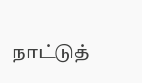நாட்டுத்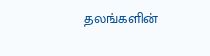தலங்களின்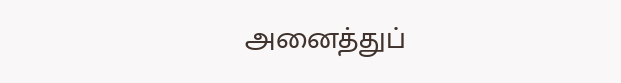அனைத்துப்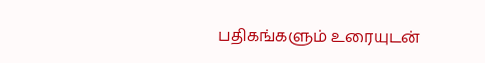பதிகங்களும் உரையுடன்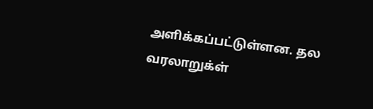அளிக்கப்பட்டுள்ளன. தல வரலாறுக்ள்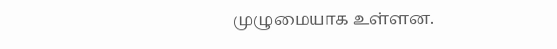முழுமையாக உள்ளன.